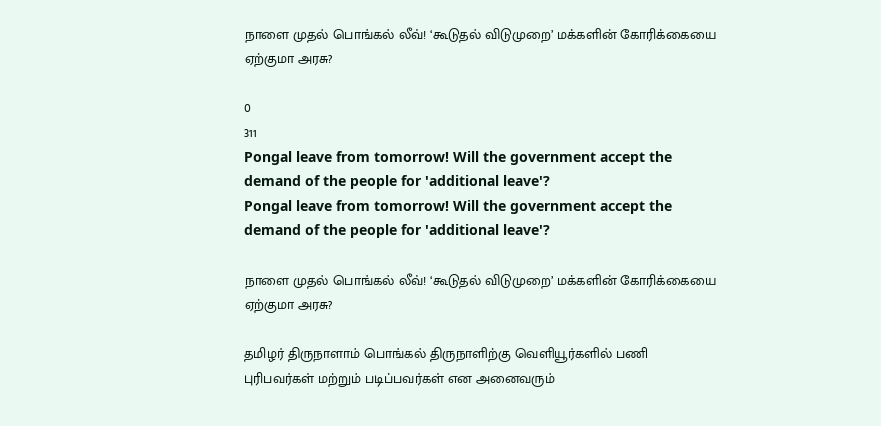நாளை முதல் பொங்கல் லீவ்! ‘கூடுதல் விடுமுறை’ மக்களின் கோரிக்கையை ஏற்குமா அரசு?

0
311
Pongal leave from tomorrow! Will the government accept the demand of the people for 'additional leave'?
Pongal leave from tomorrow! Will the government accept the demand of the people for 'additional leave'?

நாளை முதல் பொங்கல் லீவ்! ‘கூடுதல் விடுமுறை’ மக்களின் கோரிக்கையை ஏற்குமா அரசு?

தமிழர் திருநாளாம் பொங்கல் திருநாளிற்கு வெளியூர்களில் பணி புரிபவர்கள் மற்றும் படிப்பவர்கள் என அனைவரும்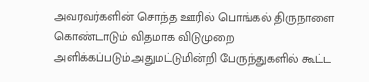அவரவர்களின் சொந்த ஊரில் பொங்கல் திருநாளை கொண்டாடும் விதமாக விடுமுறை அளிக்கப்படும்.அதுமட்டுமின்றி பேருந்துகளில் கூட்ட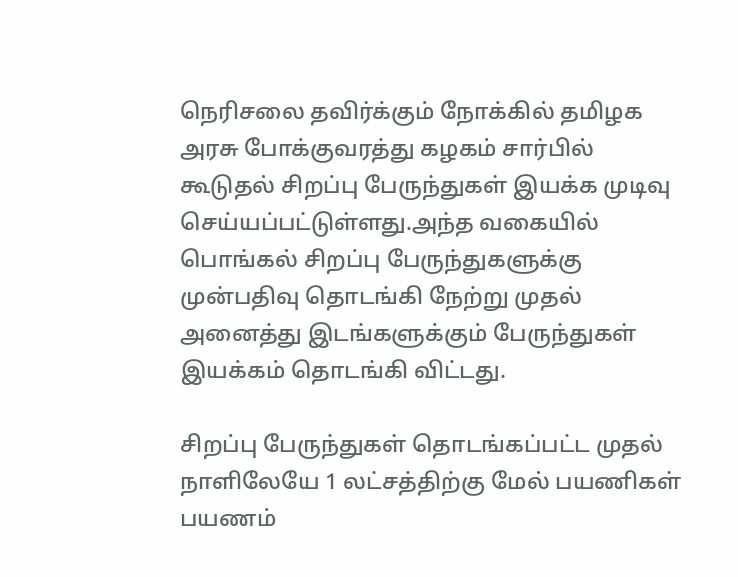நெரிசலை தவிர்க்கும் நோக்கில் தமிழக அரசு போக்குவரத்து கழகம் சார்பில் கூடுதல் சிறப்பு பேருந்துகள் இயக்க முடிவு செய்யப்பட்டுள்ளது.அந்த வகையில் பொங்கல் சிறப்பு பேருந்துகளுக்கு முன்பதிவு தொடங்கி நேற்று முதல் அனைத்து இடங்களுக்கும் பேருந்துகள் இயக்கம் தொடங்கி விட்டது.

சிறப்பு பேருந்துகள் தொடங்கப்பட்ட முதல் நாளிலேயே 1 லட்சத்திற்கு மேல் பயணிகள் பயணம்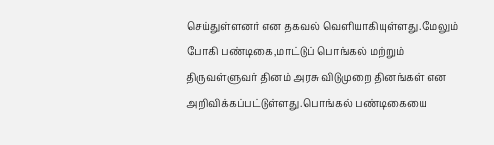செய்துள்ளனர் என தகவல் வெளியாகியுள்ளது.மேலும் போகி பண்டிகை,மாட்டுப் பொங்கல் மற்றும் திருவள்ளுவர் தினம் அரசு விடுமுறை தினங்கள் என அறிவிக்கப்பட்டுள்ளது.பொங்கல் பண்டிகையை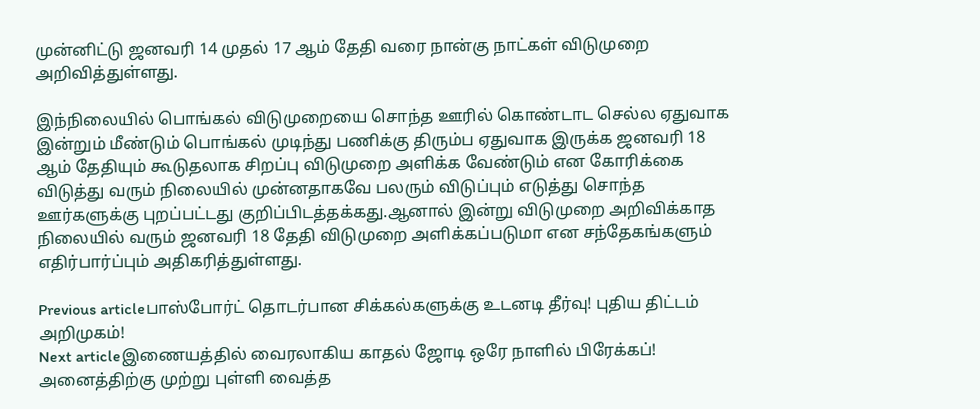முன்னிட்டு ஜனவரி 14 முதல் 17 ஆம் தேதி வரை நான்கு நாட்கள் விடுமுறை அறிவித்துள்ளது.

இந்நிலையில் பொங்கல் விடுமுறையை சொந்த ஊரில் கொண்டாட செல்ல ஏதுவாக இன்றும் மீண்டும் பொங்கல் முடிந்து பணிக்கு திரும்ப ஏதுவாக இருக்க ஜனவரி 18 ஆம் தேதியும் கூடுதலாக சிறப்பு விடுமுறை அளிக்க வேண்டும் என கோரிக்கை விடுத்து வரும் நிலையில் முன்னதாகவே பலரும் விடுப்பும் எடுத்து சொந்த ஊர்களுக்கு புறப்பட்டது குறிப்பிடத்தக்கது.ஆனால் இன்று விடுமுறை அறிவிக்காத நிலையில் வரும் ஜனவரி 18 தேதி விடுமுறை அளிக்கப்படுமா என சந்தேகங்களும் எதிர்பார்ப்பும் அதிகரித்துள்ளது.

Previous articleபாஸ்போர்ட் தொடர்பான சிக்கல்களுக்கு உடனடி தீர்வு! புதிய திட்டம் அறிமுகம்!
Next articleஇணையத்தில் வைரலாகிய காதல் ஜோடி ஒரே நாளில் பிரேக்கப்! அனைத்திற்கு முற்று புள்ளி வைத்த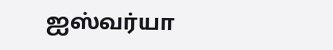ஐஸ்வர்யா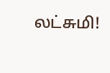லட்சுமி!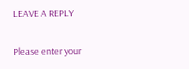LEAVE A REPLY

Please enter your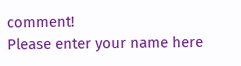comment!
Please enter your name here